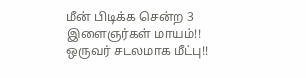மீன் பிடிக்க சென்ற 3 இளைஞர்கள் மாயம்!! ஒருவர் சடலமாக மீட்பு!!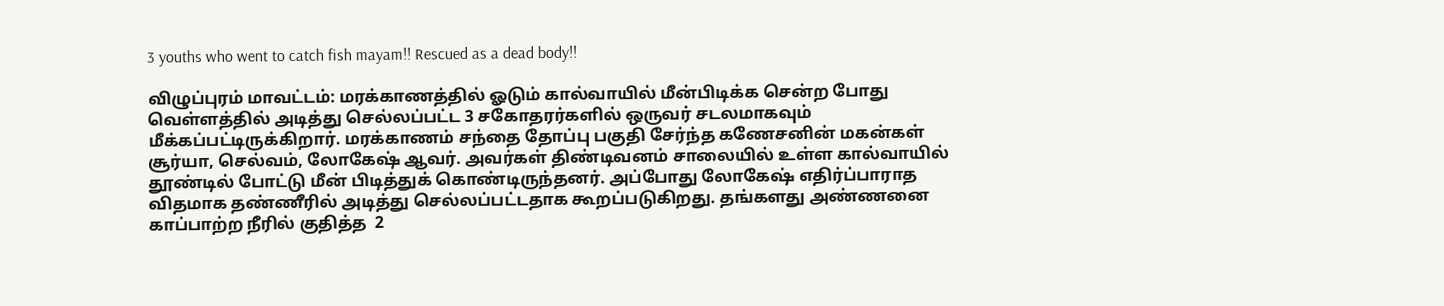3 youths who went to catch fish mayam!! Rescued as a dead body!!

விழுப்புரம் மாவட்டம்: மரக்காணத்தில் ஓடும் கால்வாயில் மீன்பிடிக்க சென்ற போது வெள்ளத்தில் அடித்து செல்லப்பட்ட 3 சகோதரர்களில் ஒருவர் சடலமாகவும் மீக்கப்பட்டிருக்கிறார். மரக்காணம் சந்தை தோப்பு பகுதி சேர்ந்த கணேசனின் மகன்கள் சூர்யா, செல்வம், லோகேஷ் ஆவர். அவர்கள் திண்டிவனம் சாலையில் உள்ள கால்வாயில்  தூண்டில் போட்டு மீன் பிடித்துக் கொண்டிருந்தனர். அப்போது லோகேஷ் எதிர்ப்பாராத விதமாக தண்ணீரில் அடித்து செல்லப்பட்டதாக கூறப்படுகிறது. தங்களது அண்ணனை காப்பாற்ற நீரில் குதித்த  2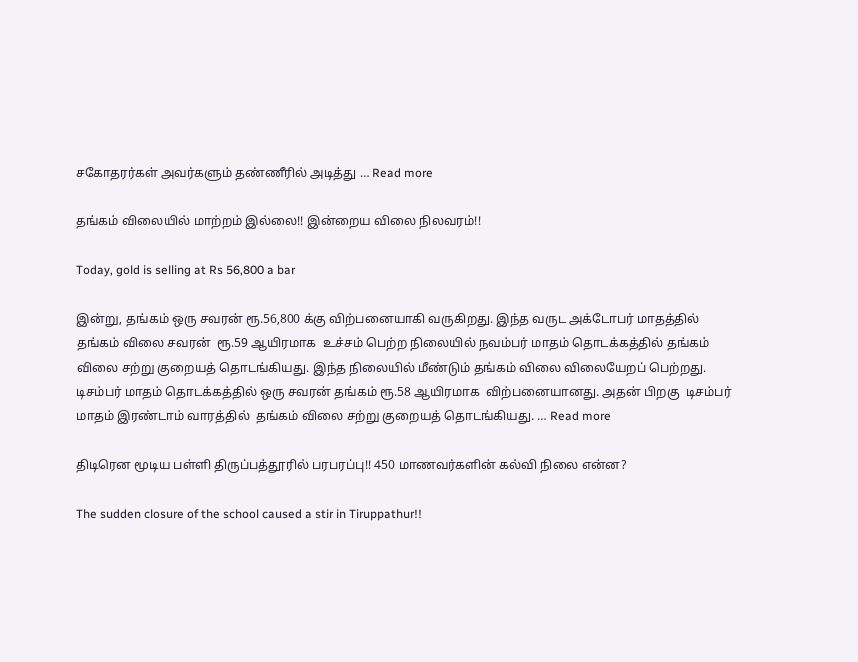சகோதரர்கள் அவர்களும் தண்ணீரில் அடித்து … Read more

தங்கம் விலையில் மாற்றம் இல்லை!! இன்றைய விலை நிலவரம்!!

Today, gold is selling at Rs 56,800 a bar

இன்று, தங்கம் ஒரு சவரன் ரூ.56,800 க்கு விற்பனையாகி வருகிறது. இந்த வருட அக்டோபர் மாதத்தில்  தங்கம் விலை சவரன்  ரூ.59 ஆயிரமாக  உச்சம் பெற்ற நிலையில் நவம்பர் மாதம் தொடக்கத்தில் தங்கம் விலை சற்று குறையத் தொடங்கியது. இந்த நிலையில் மீண்டும் தங்கம் விலை விலையேறப் பெற்றது. டிசம்பர் மாதம் தொடக்கத்தில் ஒரு சவரன் தங்கம் ரூ.58 ஆயிரமாக  விற்பனையானது. அதன் பிறகு  டிசம்பர் மாதம் இரண்டாம் வாரத்தில்  தங்கம் விலை சற்று குறையத் தொடங்கியது. … Read more

திடிரென மூடிய பள்ளி திருப்பத்தூரில் பரபரப்பு!! 450 மாணவர்களின் கல்வி நிலை என்ன?

The sudden closure of the school caused a stir in Tiruppathur!!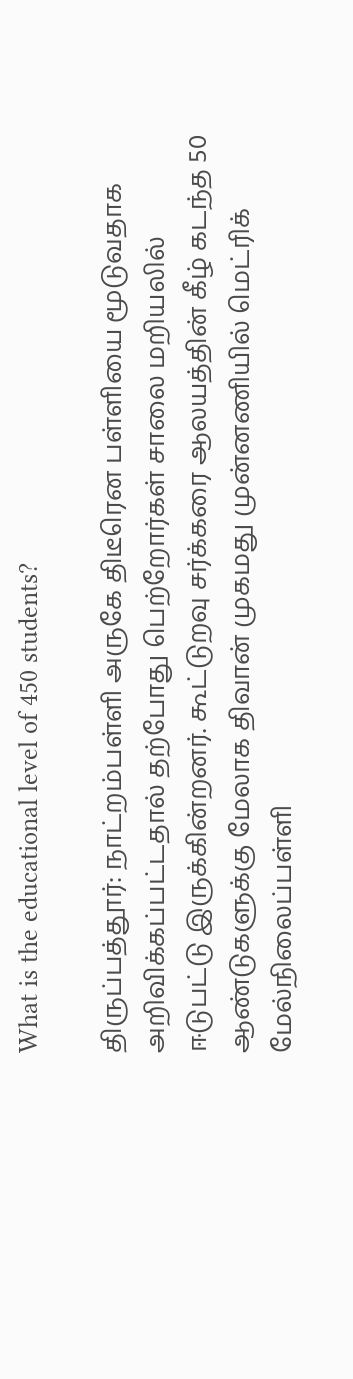What is the educational level of 450 students?

திருப்பத்தூர்: நாட்றம்பள்ளி அருகே திடீரென பள்ளியை மூடுவதாக அறிவிக்கப்பட்டதால் தற்போது பெற்றோர்கள் சாலை மறியலில் ஈடுபட்டு இருக்கின்றனர். கூட்டுறவு சர்க்கரை ஆலயத்தின் கீழ் கடந்த 50 ஆண்டுகளுக்கு மேலாக திவான் முகமது முன்னணியில் மெட்ரிக் மேல்நிலைப்பள்ளி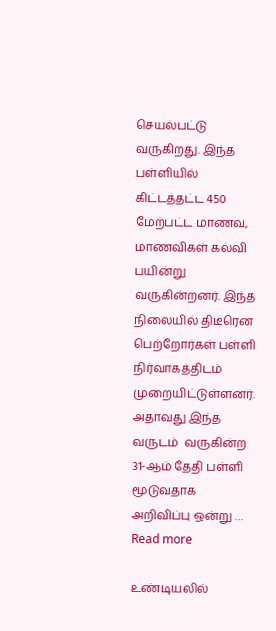செயல்பட்டு வருகிறது. இந்த பள்ளியில் கிட்டத்தட்ட 450  மேற்பட்ட மாணவ, மாணவிகள் கல்வி பயின்று வருகின்றனர். இந்த நிலையில் திடீரென பெற்றோர்கள் பள்ளி நிர்வாகத்திடம் முறையிட்டுள்ளனர். அதாவது இந்த வருடம்  வருகின்ற 31-ஆம் தேதி பள்ளி மூடுவதாக அறிவிப்பு ஒன்று … Read more

உண்டியலில்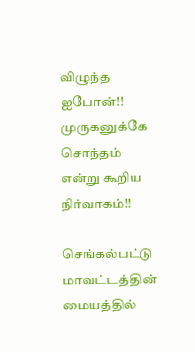விழுந்த ஐபோன்!! முருகனுக்கே சொந்தம் என்று கூறிய நிர்வாகம்!!

செங்கல்பட்டு மாவட்டத்தின் மையத்தில்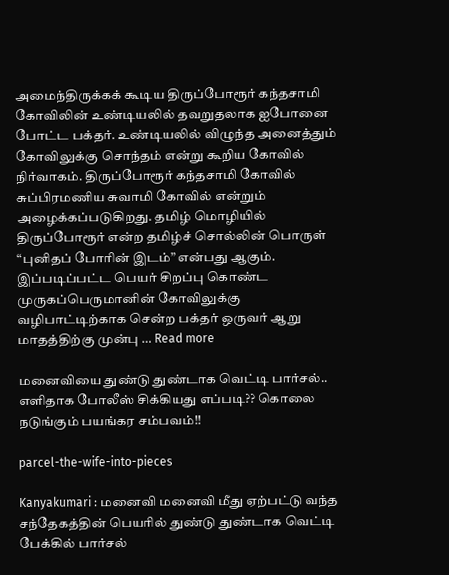அமைந்திருக்கக் கூடிய திருப்போரூர் கந்தசாமி கோவிலின் உண்டியலில் தவறுதலாக ஐபோனை போட்ட பக்தர். உண்டியலில் விழுந்த அனைத்தும் கோவிலுக்கு சொந்தம் என்று கூறிய கோவில் நிர்வாகம். திருப்போரூர் கந்தசாமி கோவில் சுப்பிரமணிய சுவாமி கோவில் என்றும் அழைக்கப்படுகிறது. தமிழ் மொழியில் திருப்போரூர் என்ற தமிழ்ச் சொல்லின் பொருள் “புனிதப் போரின் இடம்” என்பது ஆகும். இப்படிப்பட்ட பெயர் சிறப்பு கொண்ட முருகப்பெருமானின் கோவிலுக்கு வழிபாட்டிற்காக சென்ற பக்தர் ஒருவர் ஆறு மாதத்திற்கு முன்பு … Read more

மனைவியை துண்டு துண்டாக வெட்டி பார்சல்.. எளிதாக போலீஸ் சிக்கியது எப்படி?? கொலை நடுங்கும் பயங்கர சம்பவம்!!

parcel-the-wife-into-pieces

Kanyakumari : மனைவி மனைவி மீது ஏற்பட்டு வந்த சந்தேகத்தின் பெயரில் துண்டு துண்டாக வெட்டி பேக்கில் பார்சல்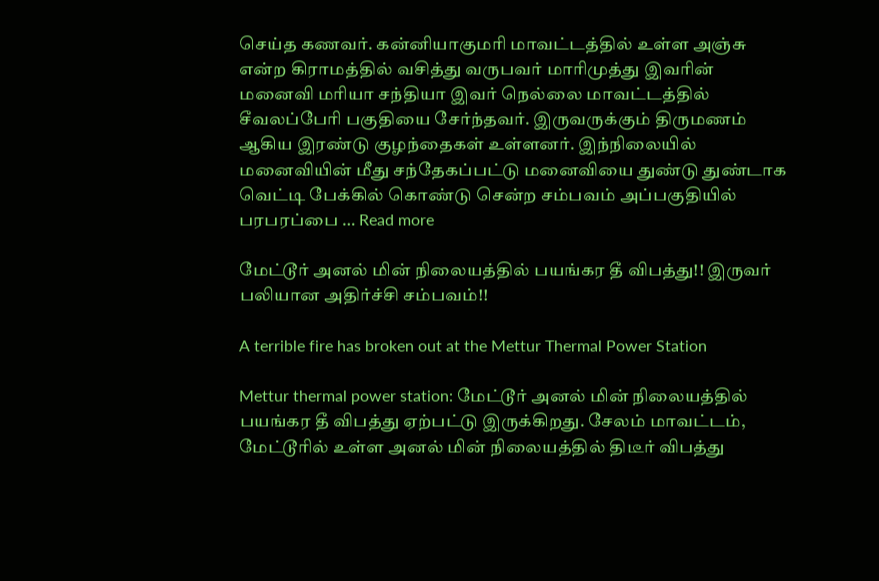செய்த கணவர். கன்னியாகுமரி மாவட்டத்தில் உள்ள அஞ்சு என்ற கிராமத்தில் வசித்து வருபவர் மாரிமுத்து இவரின் மனைவி மரியா சந்தியா இவர் நெல்லை மாவட்டத்தில் சீவலப்பேரி பகுதியை சேர்ந்தவர். இருவருக்கும் திருமணம் ஆகிய இரண்டு குழந்தைகள் உள்ளனர். இந்நிலையில் மனைவியின் மீது சந்தேகப்பட்டு மனைவியை துண்டு துண்டாக வெட்டி பேக்கில் கொண்டு சென்ற சம்பவம் அப்பகுதியில் பரபரப்பை … Read more

மேட்டூர் அனல் மின் நிலையத்தில் பயங்கர தீ விபத்து!! இருவர் பலியான அதிர்ச்சி சம்பவம்!!

A terrible fire has broken out at the Mettur Thermal Power Station

Mettur thermal power station: மேட்டூர் அனல் மின் நிலையத்தில் பயங்கர தீ விபத்து ஏற்பட்டு இருக்கிறது. சேலம் மாவட்டம், மேட்டூரில் உள்ள அனல் மின் நிலையத்தில் திடீர் விபத்து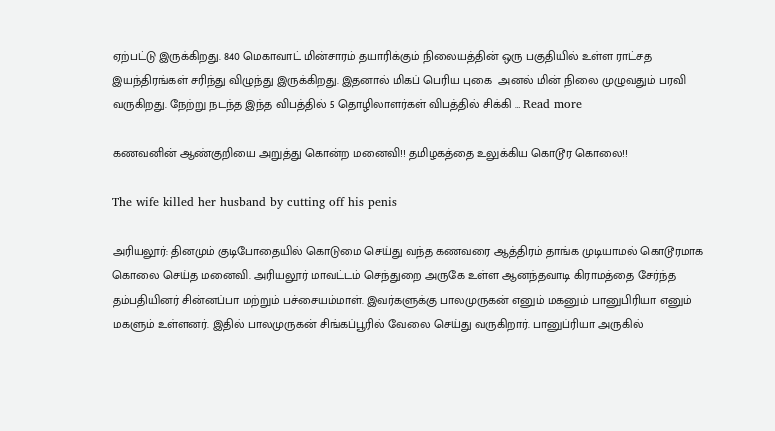ஏற்பட்டு இருக்கிறது. 840 மெகாவாட் மின்சாரம் தயாரிக்கும் நிலையத்தின் ஒரு பகுதியில் உள்ள ராட்சத இயந்திரங்கள் சரிந்து விழுந்து இருக்கிறது. இதனால் மிகப் பெரிய புகை  அனல் மின் நிலை முழுவதும் பரவி வருகிறது. நேற்று நடந்த இந்த விபத்தில் 5 தொழிலாளர்கள் விபத்தில் சிக்கி … Read more

கணவனின் ஆண்குறியை அறுத்து கொன்ற மனைவி!! தமிழகத்தை உலுக்கிய கொடூர கொலை!!

The wife killed her husband by cutting off his penis

அரியலூர்: தினமும் குடிபோதையில் கொடுமை செய்து வந்த கணவரை ஆத்திரம் தாங்க முடியாமல் கொடூரமாக கொலை செய்த மனைவி. அரியலூர் மாவட்டம் செந்துறை அருகே உள்ள ஆனந்தவாடி கிராமத்தை சேர்ந்த தம்பதியினர் சின்னப்பா மற்றும் பச்சையம்மாள். இவர்களுக்கு பாலமுருகன் எனும் மகனும் பானுபிரியா எனும் மகளும் உள்ளனர். இதில் பாலமுருகன் சிங்கப்பூரில் வேலை செய்து வருகிறார். பானுப்ரியா அருகில்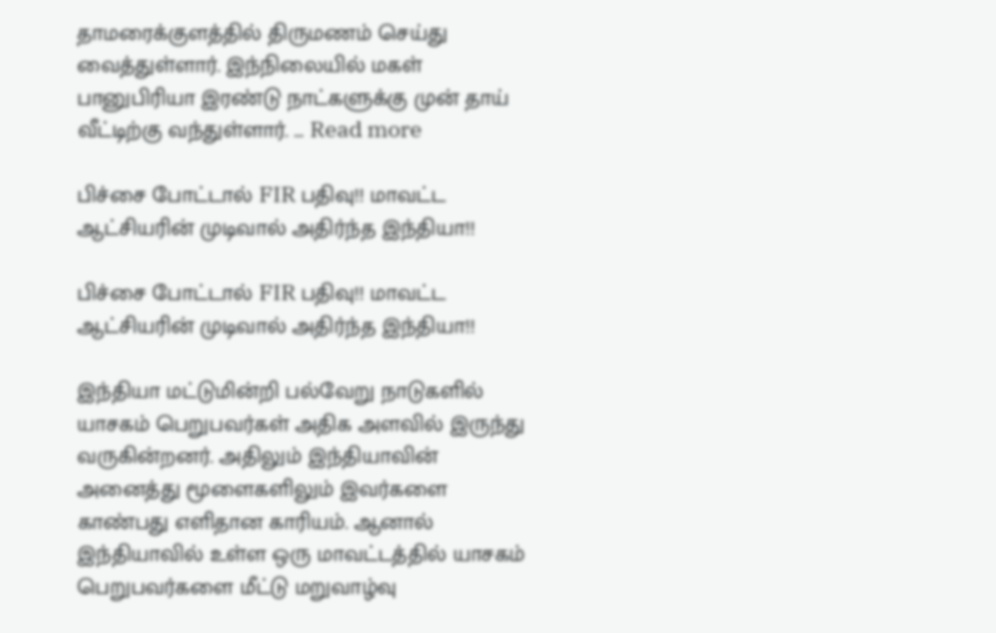தாமரைக்குளத்தில் திருமணம் செய்து வைத்துள்ளார். இந்நிலையில் மகள் பானுபிரியா இரண்டு நாட்களுக்கு முன் தாய் வீட்டிற்கு வந்துள்ளார். … Read more

பிச்சை போட்டால் FIR பதிவு!! மாவட்ட ஆட்சியரின் முடிவால் அதிர்ந்த இந்தியா!!

பிச்சை போட்டால் FIR பதிவு!! மாவட்ட ஆட்சியரின் முடிவால் அதிர்ந்த இந்தியா!!

இந்தியா மட்டுமின்றி பல்வேறு நாடுகளில் யாசகம் பெறுபவர்கள் அதிக அளவில் இருந்து வருகின்றனர். அதிலும் இந்தியாவின் அனைத்து மூளைகளிலும் இவர்களை காண்பது எளிதான காரியம். ஆனால் இந்தியாவில் உள்ள ஒரு மாவட்டத்தில் யாசகம் பெறுபவர்களை மீட்டு மறுவாழ்வு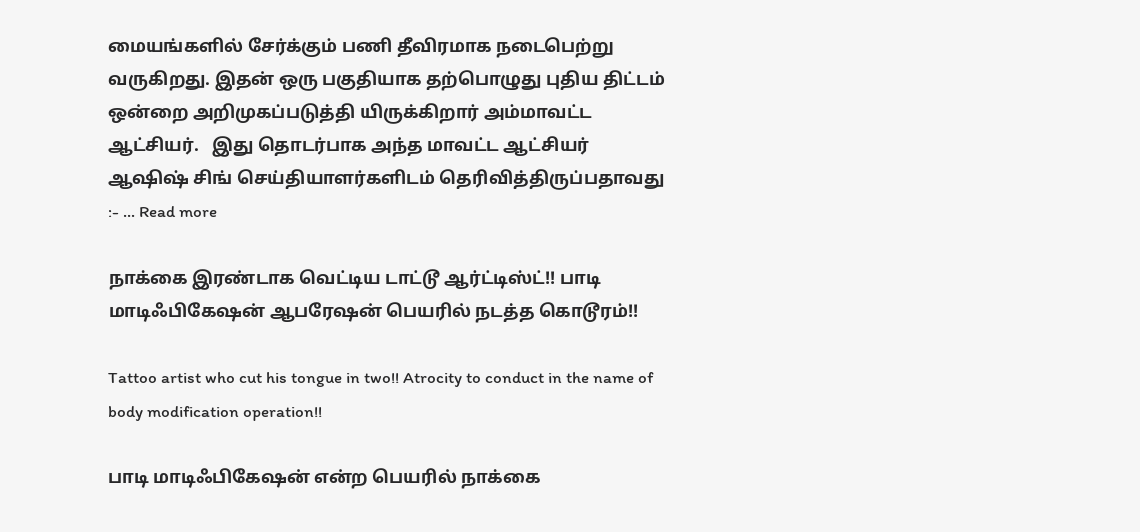மையங்களில் சேர்க்கும் பணி தீவிரமாக நடைபெற்று வருகிறது. இதன் ஒரு பகுதியாக தற்பொழுது புதிய திட்டம் ஒன்றை அறிமுகப்படுத்தி யிருக்கிறார் அம்மாவட்ட ஆட்சியர்.   இது தொடர்பாக அந்த மாவட்ட ஆட்சியர் ஆஷிஷ் சிங் செய்தியாளர்களிடம் தெரிவித்திருப்பதாவது :- … Read more

நாக்கை இரண்டாக வெட்டிய டாட்டூ ஆர்ட்டிஸ்ட்!! பாடி மாடிஃபிகேஷன் ஆபரேஷன் பெயரில் நடத்த கொடூரம்!!

Tattoo artist who cut his tongue in two!! Atrocity to conduct in the name of body modification operation!!

பாடி மாடிஃபிகேஷன் என்ற பெயரில் நாக்கை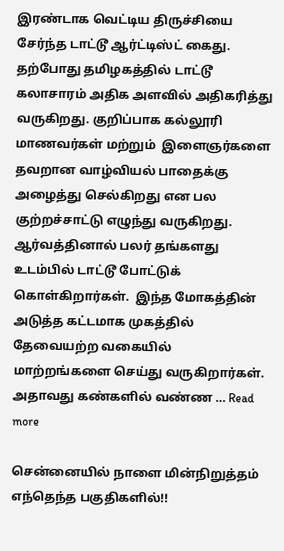இரண்டாக வெட்டிய திருச்சியை சேர்ந்த டாட்டூ ஆர்ட்டிஸ்ட் கைது. தற்போது தமிழகத்தில் டாட்டூ கலாசாரம் அதிக அளவில் அதிகரித்து வருகிறது. குறிப்பாக கல்லூரி மாணவர்கள் மற்றும்  இளைஞர்களை தவறான வாழ்வியல் பாதைக்கு அழைத்து செல்கிறது என பல குற்றச்சாட்டு எழுந்து வருகிறது. ஆர்வத்தினால் பலர் தங்களது  உடம்பில் டாட்டூ போட்டுக் கொள்கிறார்கள்.  இந்த மோகத்தின் அடுத்த கட்டமாக முகத்தில் தேவையற்ற வகையில் மாற்றங்களை செய்து வருகிறார்கள். அதாவது கண்களில் வண்ண … Read more

சென்னையில் நாளை மின்நிறுத்தம் எந்தெந்த பகுதிகளில்!!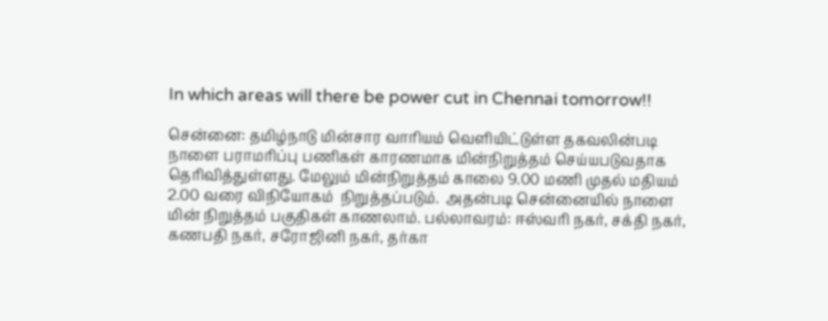In which areas will there be power cut in Chennai tomorrow!!

சென்னை: தமிழ்நாடு மின்சார வாரியம் வெளியிட்டுள்ள தகவலின்படி நாளை பராமரிப்பு பணிகள் காரணமாக மின்நிறுத்தம் செய்யபடுவதாக தெரிவித்துள்ளது. மேலும் மின்நிறுத்தம் காலை 9.00 மணி முதல் மதியம் 2.00 வரை விநியோகம்  நிறுத்தப்படும்.  அதன்படி சென்னையில் நாளை மின் நிறுத்தம் பகுதிகள் காணலாம். பல்லாவரம்: ஈஸ்வரி நகர், சக்தி நகர், கணபதி நகர், சரோஜினி நகர், தர்கா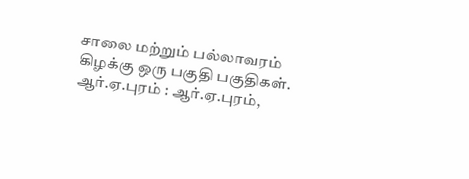சாலை மற்றும் பல்லாவரம் கிழக்கு ஒரு பகுதி பகுதிகள். ஆர்.ஏ.புரம் : ஆர்.ஏ.புரம்,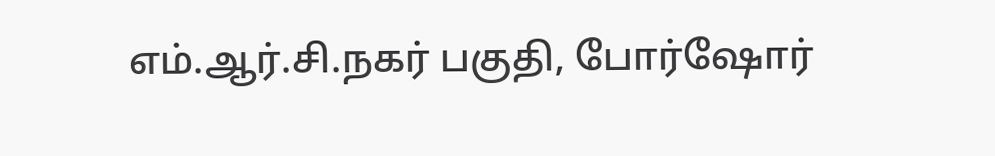எம்.ஆர்.சி.நகர் பகுதி, போர்ஷோர்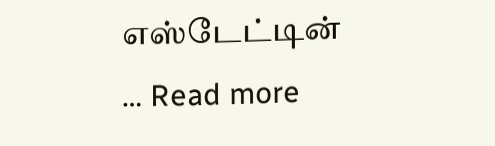எஸ்டேட்டின் … Read more